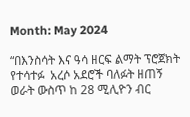Month: May 2024

“በእንስሳት እና ዓሳ ዘርፍ ልማት ፕሮጀክት  የተሳተፉ  አረሶ አደሮች ባለፉት ዘጠኝ ወራት ውስጥ ከ 28 ሚሊዮን ብር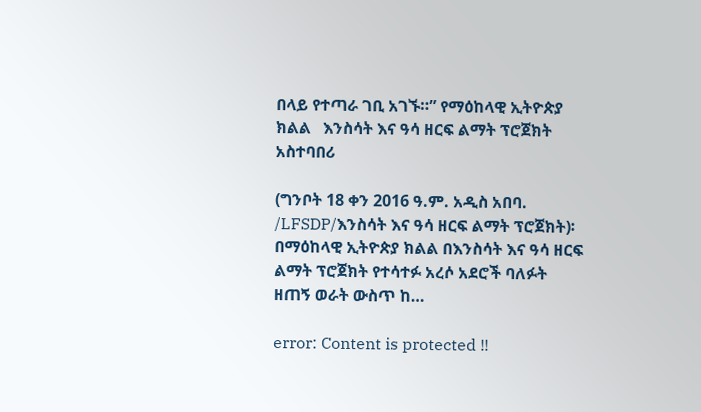በላይ የተጣራ ገቢ አገኙ።” የማዕከላዊ ኢትዮጵያ ክልል   እንስሳት እና ዓሳ ዘርፍ ልማት ፕሮጀክት አስተባበሪ

(ግንቦት 18 ቀን 2016 ዓ.ም. አዲስ አበባ. /LFSDP/እንስሳት እና ዓሳ ዘርፍ ልማት ፕሮጀክት)፡ በማዕከላዊ ኢትዮጵያ ክልል በእንስሳት እና ዓሳ ዘርፍ ልማት ፕሮጀክት የተሳተፉ አረሶ አደሮች ባለፉት ዘጠኝ ወራት ውስጥ ከ…

error: Content is protected !!